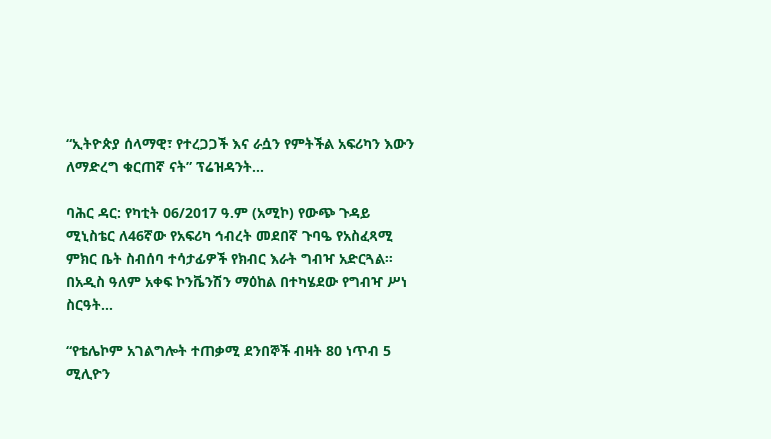“ኢትዮጵያ ሰላማዊ፣ የተረጋጋች እና ራሷን የምትችል አፍሪካን እውን ለማድረግ ቁርጠኛ ናት” ፕሬዝዳንት...

ባሕር ዳር: የካቲት 06/2017 ዓ.ም (አሚኮ) የውጭ ጉዳይ ሚኒስቴር ለ46ኛው የአፍሪካ ኅብረት መደበኛ ጉባዔ የአስፈጻሚ ምክር ቤት ስብሰባ ተሳታፊዎች የክብር እራት ግብዣ አድርጓል። በአዲስ ዓለም አቀፍ ኮንቬንሽን ማዕከል በተካሄደው የግብዣ ሥነ ስርዓት...

“የቴሌኮም አገልግሎት ተጠቃሚ ደንበኞች ብዛት 80 ነጥብ 5 ሚሊዮን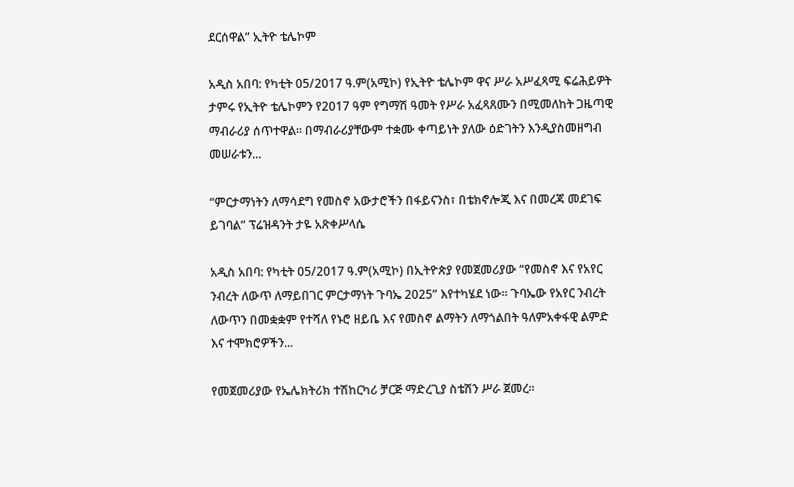ደርሰዋል” ኢትዮ ቴሌኮም

አዲስ አበባ: የካቲት 05/2017 ዓ.ም(አሚኮ) የኢትዮ ቴሌኮም ዋና ሥራ አሥፈጻሚ ፍሬሕይዎት ታምሩ የኢትዮ ቴሌኮምን የ2017 ዓም የግማሽ ዓመት የሥራ አፈጻጸሙን በሚመለከት ጋዜጣዊ ማብራሪያ ሰጥተዋል። በማብራሪያቸውም ተቋሙ ቀጣይነት ያለው ዕድገትን እንዲያስመዘግብ መሠራቱን...

“ምርታማነትን ለማሳደግ የመስኖ አውታሮችን በፋይናንስ፣ በቴክኖሎጂ እና በመረጃ መደገፍ ይገባል” ፕሬዝዳንት ታዬ አጽቀሥላሴ

አዲስ አበባ: የካቲት 05/2017 ዓ.ም(አሚኮ) በኢትዮጵያ የመጀመሪያው “የመስኖ እና የአየር ንብረት ለውጥ ለማይበገር ምርታማነት ጉባኤ 2025” እየተካሄደ ነው። ጉባኤው የአየር ንብረት ለውጥን በመቋቋም የተሻለ የኑሮ ዘይቤ እና የመስኖ ልማትን ለማጎልበት ዓለምአቀፋዊ ልምድ እና ተሞክሮዎችን...

የመጀመሪያው የኤሌክትሪክ ተሽከርካሪ ቻርጅ ማድረጊያ ስቴሽን ሥራ ጀመረ፡፡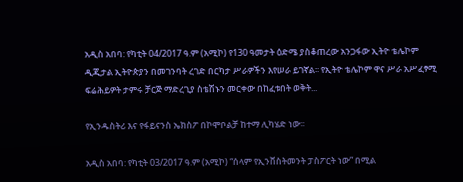አዲስ አበባ: የካቲት 04/2017 ዓ.ም (አሚኮ) የ130 ዓመታት ዕድሜ ያስቆጠረው አንጋፋው ኢትዮ ቴሌኮም ዲጂታል ኢትዮጵያን በመገንባት ረገድ በርካታ ሥራዎችን እየሠራ ይገኛል፡፡ የኢትዮ ቴሌኮም ዋና ሥራ አሥፈፃሚ ፍሬሕይዎት ታምሩ ቻርጅ ማድረጊያ ስቴሽኑን መርቀው በከፈቱበት ወቅት...

የኢንዱስትሪ እና የፋይናንስ ኤክስፖ በኮሞቦልቻ ከተማ ሊካሄድ ነው፡፡

አዲስ አበባ: የካቲት 03/2017 ዓ.ም (አሚኮ) “ሰላም የኢንቨስትመንት ፓስፖርት ነው” በሚል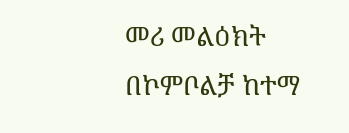መሪ መልዕክት በኮምቦልቻ ከተማ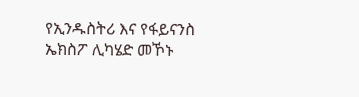የኢንዱስትሪ እና የፋይናንስ ኤክስፖ ሊካሄድ መኾኑ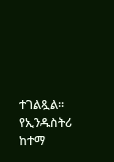ተገልጿል፡፡ የኢንዱስትሪ ከተማ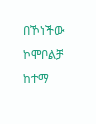በኾነችው ኮሞቦልቻ ከተማ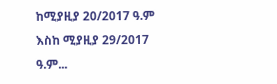ከሚያዚያ 20/2017 ዓ.ም እስከ ሚያዚያ 29/2017 ዓ.ም...